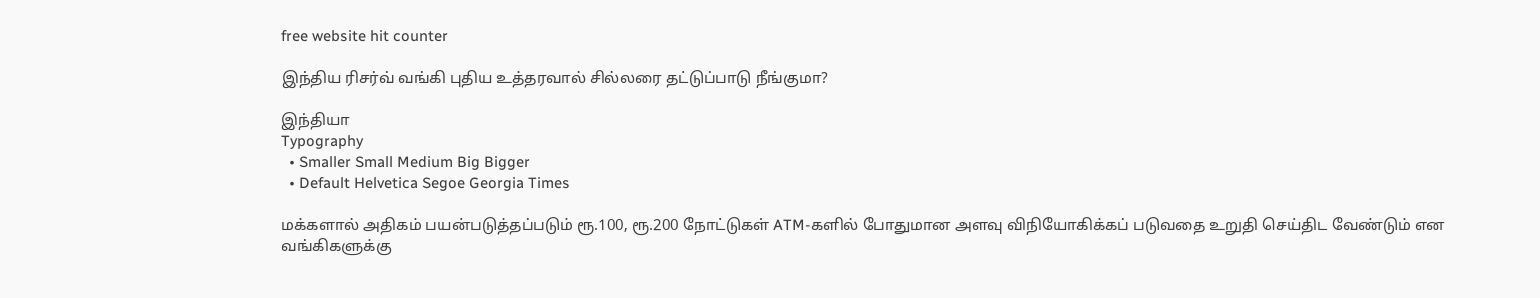free website hit counter

இந்திய ரிசர்வ் வங்கி புதிய உத்தரவால் சில்லரை தட்டுப்பாடு நீங்குமா?

இந்தியா
Typography
  • Smaller Small Medium Big Bigger
  • Default Helvetica Segoe Georgia Times

மக்களால் அதிகம் பயன்படுத்தப்படும் ரூ.100, ரூ.200 நோட்டுகள் ATM-களில் போதுமான அளவு விநியோகிக்கப் படுவதை உறுதி செய்திட வேண்டும் என வங்கிகளுக்கு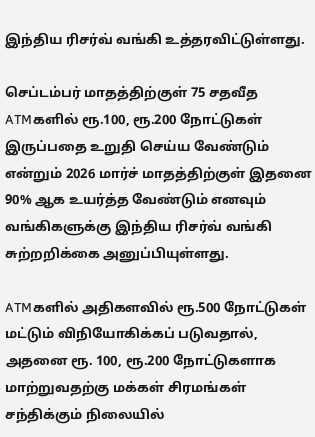இந்திய ரிசர்வ் வங்கி உத்தரவிட்டுள்ளது.

செப்டம்பர் மாதத்திற்குள் 75 சதவீத ATMகளில் ரூ.100, ரூ.200 நோட்டுகள் இருப்பதை உறுதி செய்ய வேண்டும் என்றும் 2026 மார்ச் மாதத்திற்குள் இதனை 90% ஆக உயர்த்த வேண்டும் எனவும் வங்கிகளுக்கு இந்திய ரிசர்வ் வங்கி சுற்றறிக்கை அனுப்பியுள்ளது.

ATMகளில் அதிகளவில் ரூ.500 நோட்டுகள் மட்டும் விநியோகிக்கப் படுவதால், அதனை ரூ. 100, ரூ.200 நோட்டுகளாக மாற்றுவதற்கு மக்கள் சிரமங்கள் சந்திக்கும் நிலையில்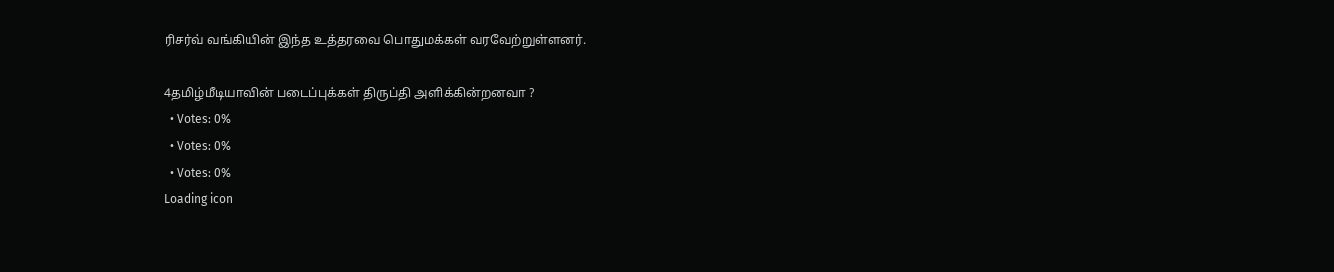ரிசர்வ் வங்கியின் இந்த உத்தரவை பொதுமக்கள் வரவேற்றுள்ளனர்.

4தமிழ்மீடியாவின் படைப்புக்கள் திருப்தி அளிக்கின்றனவா ?
  • Votes: 0%
  • Votes: 0%
  • Votes: 0%
Loading icon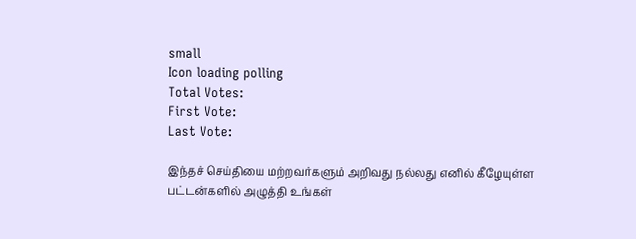small
Icon loading polling
Total Votes:
First Vote:
Last Vote:

இந்தச் செய்தியை மற்றவர்களும் அறிவது நல்லது எனில் கீழேயுள்ள பட்டன்களில் அழுத்தி உங்கள்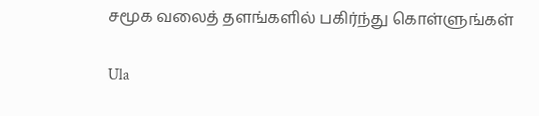சமூக வலைத் தளங்களில் பகிர்ந்து கொள்ளுங்கள்

Ula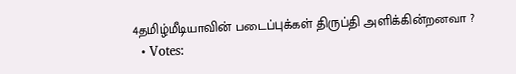4தமிழ்மீடியாவின் படைப்புக்கள் திருப்தி அளிக்கின்றனவா ?
  • Votes: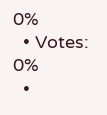0%
  • Votes: 0%
  •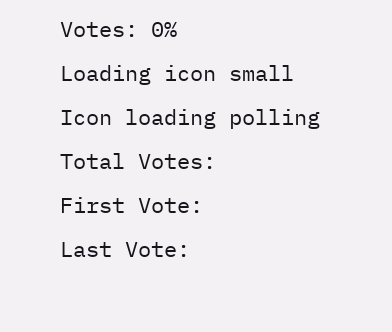Votes: 0%
Loading icon small
Icon loading polling
Total Votes:
First Vote:
Last Vote: